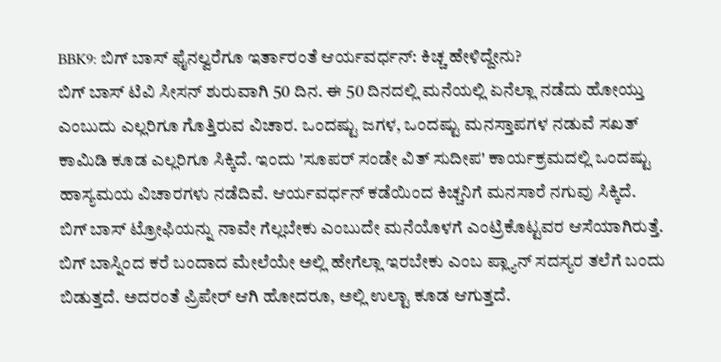BBK9: ಬಿಗ್ ಬಾಸ್ ಫೈನಲ್ವರೆಗೂ ಇರ್ತಾರಂತೆ ಆರ್ಯವರ್ಧನ್: ಕಿಚ್ಚ ಹೇಳಿದ್ದೇನು?
ಬಿಗ್ ಬಾಸ್ ಟಿವಿ ಸೀಸನ್ ಶುರುವಾಗಿ 50 ದಿನ. ಈ 50 ದಿನದಲ್ಲಿ ಮನೆಯಲ್ಲಿ ಏನೆಲ್ಲಾ ನಡೆದು ಹೋಯ್ತು ಎಂಬುದು ಎಲ್ಲರಿಗೂ ಗೊತ್ತಿರುವ ವಿಚಾರ. ಒಂದಷ್ಟು ಜಗಳ, ಒಂದಷ್ಟು ಮನಸ್ತಾಪಗಳ ನಡುವೆ ಸಖತ್ ಕಾಮಿಡಿ ಕೂಡ ಎಲ್ಲರಿಗೂ ಸಿಕ್ಕಿದೆ. ಇಂದು 'ಸೂಪರ್ ಸಂಡೇ ವಿತ್ ಸುದೀಪ' ಕಾರ್ಯಕ್ರಮದಲ್ಲಿ ಒಂದಷ್ಟು ಹಾಸ್ಯಮಯ ವಿಚಾರಗಳು ನಡೆದಿವೆ. ಆರ್ಯವರ್ಧನ್ ಕಡೆಯಿಂದ ಕಿಚ್ಚನಿಗೆ ಮನಸಾರೆ ನಗುವು ಸಿಕ್ಕಿದೆ.
ಬಿಗ್ ಬಾಸ್ ಟ್ರೋಫಿಯನ್ನು ನಾವೇ ಗೆಲ್ಲಬೇಕು ಎಂಬುದೇ ಮನೆಯೊಳಗೆ ಎಂಟ್ರಿಕೊಟ್ಟವರ ಆಸೆಯಾಗಿರುತ್ತೆ. ಬಿಗ್ ಬಾಸ್ನಿಂದ ಕರೆ ಬಂದಾದ ಮೇಲೆಯೇ ಅಲ್ಲಿ ಹೇಗೆಲ್ಲಾ ಇರಬೇಕು ಎಂಬ ಪ್ಲ್ಯಾನ್ ಸದಸ್ಯರ ತಲೆಗೆ ಬಂದು ಬಿಡುತ್ತದೆ. ಅದರಂತೆ ಪ್ರಿಪೇರ್ ಆಗಿ ಹೋದರೂ, ಅಲ್ಲಿ ಉಲ್ಟಾ ಕೂಡ ಆಗುತ್ತದೆ.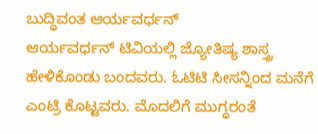ಬುದ್ಧಿವಂತ ಆರ್ಯವರ್ಧನ್
ಆರ್ಯವರ್ಧನ್ ಟಿವಿಯಲ್ಲಿ ಜ್ಯೋತಿಷ್ಯ ಶಾಸ್ತ್ರ ಹೇಳಿಕೊಂಡು ಬಂದವರು. ಓಟಿಟಿ ಸೀಸನ್ನಿಂದ ಮನೆಗೆ ಎಂಟ್ರಿ ಕೊಟ್ಟವರು. ಮೊದಲಿಗೆ ಮುಗ್ಧರಂತೆ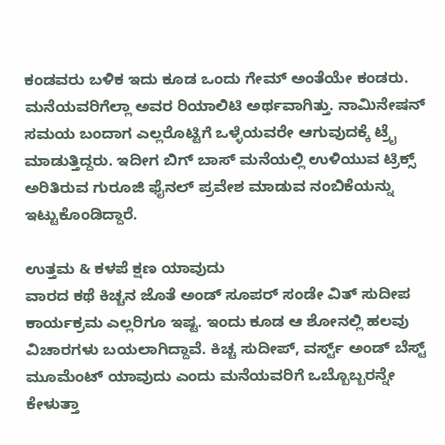ಕಂಡವರು ಬಳಿಕ ಇದು ಕೂಡ ಒಂದು ಗೇಮ್ ಅಂತೆಯೇ ಕಂಡರು. ಮನೆಯವರಿಗೆಲ್ಲಾ ಅವರ ರಿಯಾಲಿಟಿ ಅರ್ಥವಾಗಿತ್ತು. ನಾಮಿನೇಷನ್ ಸಮಯ ಬಂದಾಗ ಎಲ್ಲರೊಟ್ಟಿಗೆ ಒಳ್ಳೆಯವರೇ ಆಗುವುದಕ್ಕೆ ಟ್ರೈ ಮಾಡುತ್ತಿದ್ದರು. ಇದೀಗ ಬಿಗ್ ಬಾಸ್ ಮನೆಯಲ್ಲಿ ಉಳಿಯುವ ಟ್ರಿಕ್ಸ್ ಅರಿತಿರುವ ಗುರೂಜಿ ಫೈನಲ್ ಪ್ರವೇಶ ಮಾಡುವ ನಂಬಿಕೆಯನ್ನು ಇಟ್ಟುಕೊಂಡಿದ್ದಾರೆ.

ಉತ್ತಮ & ಕಳಪೆ ಕ್ಷಣ ಯಾವುದು
ವಾರದ ಕಥೆ ಕಿಚ್ಚನ ಜೊತೆ ಅಂಡ್ ಸೂಪರ್ ಸಂಡೇ ವಿತ್ ಸುದೀಪ ಕಾರ್ಯಕ್ರಮ ಎಲ್ಲರಿಗೂ ಇಷ್ಟ. ಇಂದು ಕೂಡ ಆ ಶೋನಲ್ಲಿ ಹಲವು ವಿಚಾರಗಳು ಬಯಲಾಗಿದ್ದಾವೆ. ಕಿಚ್ಚ ಸುದೀಪ್, ವರ್ಸ್ಟ್ ಅಂಡ್ ಬೆಸ್ಟ್ ಮೂಮೆಂಟ್ ಯಾವುದು ಎಂದು ಮನೆಯವರಿಗೆ ಒಬ್ಬೊಬ್ಬರನ್ನೇ ಕೇಳುತ್ತಾ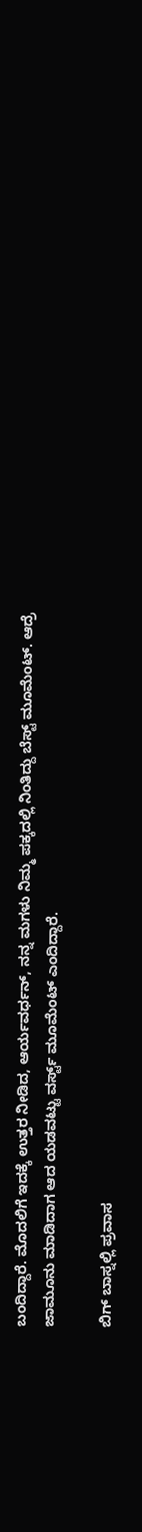ಬಂದಿದ್ದಾರೆ. ಮೊದಲಿಗೆ ಇದಕ್ಕೆ ಉತ್ತರ ನೀಡಿದ, ಆರ್ಯವರ್ಧನ್, ನನ್ನ ಮಗಳು ನಿಮ್ಮ ಪಕ್ಕದಲ್ಲಿ ನಿಂತಿದ್ದು ಬೆಸ್ಟ್ ಮೂಮೆಂಟ್. ಆದ್ರೆ ಜಾಮೂನು ಮಾಡಿದಾಗ ಆದ ಯಡವಟ್ಟು ವರ್ಸ್ಟ್ ಮೂಮೆಂಟ್ ಎಂದಿದ್ದಾರೆ.

ಬಿಗ್ ಬಾಸ್ನಲ್ಲಿ ಪ್ರವಾಸ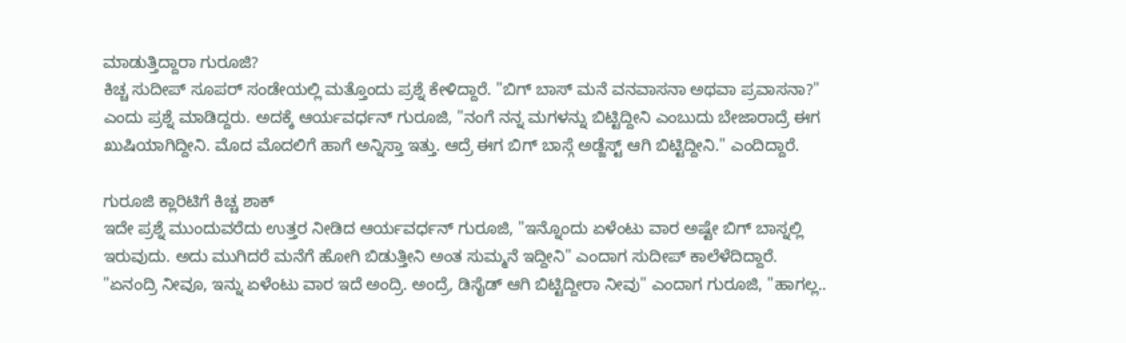ಮಾಡುತ್ತಿದ್ದಾರಾ ಗುರೂಜಿ?
ಕಿಚ್ಚ ಸುದೀಪ್ ಸೂಪರ್ ಸಂಡೇಯಲ್ಲಿ ಮತ್ತೊಂದು ಪ್ರಶ್ನೆ ಕೇಳಿದ್ದಾರೆ. "ಬಿಗ್ ಬಾಸ್ ಮನೆ ವನವಾಸನಾ ಅಥವಾ ಪ್ರವಾಸನಾ?" ಎಂದು ಪ್ರಶ್ನೆ ಮಾಡಿದ್ದರು. ಅದಕ್ಕೆ ಆರ್ಯವರ್ಧನ್ ಗುರೂಜಿ, "ನಂಗೆ ನನ್ನ ಮಗಳನ್ನು ಬಿಟ್ಟಿದ್ದೀನಿ ಎಂಬುದು ಬೇಜಾರಾದ್ರೆ ಈಗ ಖುಷಿಯಾಗಿದ್ದೀನಿ. ಮೊದ ಮೊದಲಿಗೆ ಹಾಗೆ ಅನ್ನಿಸ್ತಾ ಇತ್ತು. ಆದ್ರೆ ಈಗ ಬಿಗ್ ಬಾಸ್ಗೆ ಅಡ್ಜೆಸ್ಟ್ ಆಗಿ ಬಿಟ್ಟಿದ್ದೀನಿ." ಎಂದಿದ್ದಾರೆ.

ಗುರೂಜಿ ಕ್ಲಾರಿಟಿಗೆ ಕಿಚ್ಚ ಶಾಕ್
ಇದೇ ಪ್ರಶ್ನೆ ಮುಂದುವರೆದು ಉತ್ತರ ನೀಡಿದ ಆರ್ಯವರ್ಧನ್ ಗುರೂಜಿ, "ಇನ್ನೊಂದು ಏಳೆಂಟು ವಾರ ಅಷ್ಟೇ ಬಿಗ್ ಬಾಸ್ನಲ್ಲಿ ಇರುವುದು. ಅದು ಮುಗಿದರೆ ಮನೆಗೆ ಹೋಗಿ ಬಿಡುತ್ತೀನಿ ಅಂತ ಸುಮ್ಮನೆ ಇದ್ದೀನಿ" ಎಂದಾಗ ಸುದೀಪ್ ಕಾಲೆಳೆದಿದ್ದಾರೆ. "ಏನಂದ್ರಿ ನೀವೂ, ಇನ್ನು ಏಳೆಂಟು ವಾರ ಇದೆ ಅಂದ್ರಿ. ಅಂದ್ರೆ, ಡಿಸೈಡ್ ಆಗಿ ಬಿಟ್ಟಿದ್ದೀರಾ ನೀವು" ಎಂದಾಗ ಗುರೂಜಿ, "ಹಾಗಲ್ಲ..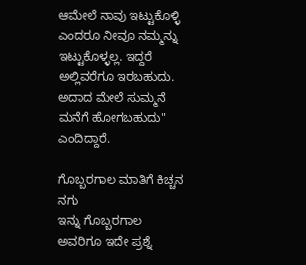ಆಮೇಲೆ ನಾವು ಇಟ್ಟುಕೊಳ್ಳಿ ಎಂದರೂ ನೀವೂ ನಮ್ಮನ್ನು ಇಟ್ಟುಕೊಳ್ಳಲ್ಲ. ಇದ್ದರೆ ಅಲ್ಲಿವರೆಗೂ ಇರಬಹುದು. ಅದಾದ ಮೇಲೆ ಸುಮ್ಮನೆ ಮನೆಗೆ ಹೋಗಬಹುದು" ಎಂದಿದ್ದಾರೆ.

ಗೊಬ್ಬರಗಾಲ ಮಾತಿಗೆ ಕಿಚ್ಚನ ನಗು
ಇನ್ನು ಗೊಬ್ಬರಗಾಲ ಅವರಿಗೂ ಇದೇ ಪ್ರಶ್ನೆ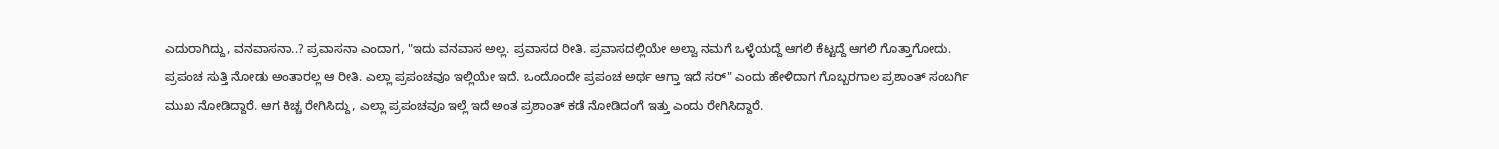ಎದುರಾಗಿದ್ದು, ವನವಾಸನಾ..? ಪ್ರವಾಸನಾ ಎಂದಾಗ, "ಇದು ವನವಾಸ ಅಲ್ಲ. ಪ್ರವಾಸದ ರೀತಿ. ಪ್ರವಾಸದಲ್ಲಿಯೇ ಅಲ್ವಾ ನಮಗೆ ಒಳ್ಳೆಯದ್ದೆ ಆಗಲಿ ಕೆಟ್ಟದ್ದೆ ಆಗಲಿ ಗೊತ್ತಾಗೋದು. ಪ್ರಪಂಚ ಸುತ್ತಿ ನೋಡು ಅಂತಾರಲ್ಲ ಆ ರೀತಿ. ಎಲ್ಲಾ ಪ್ರಪಂಚವೂ ಇಲ್ಲಿಯೇ ಇದೆ. ಒಂದೊಂದೇ ಪ್ರಪಂಚ ಅರ್ಥ ಆಗ್ತಾ ಇದೆ ಸರ್" ಎಂದು ಹೇಳಿದಾಗ ಗೊಬ್ಬರಗಾಲ ಪ್ರಶಾಂತ್ ಸಂಬರ್ಗಿ ಮುಖ ನೋಡಿದ್ದಾರೆ. ಆಗ ಕಿಚ್ಚ ರೇಗಿಸಿದ್ದು, ಎಲ್ಲಾ ಪ್ರಪಂಚವೂ ಇಲ್ಲೆ ಇದೆ ಅಂತ ಪ್ರಶಾಂತ್ ಕಡೆ ನೋಡಿದಂಗೆ ಇತ್ತು ಎಂದು ರೇಗಿಸಿದ್ದಾರೆ.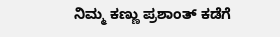ನಿಮ್ಮ ಕಣ್ಣು ಪ್ರಶಾಂತ್ ಕಡೆಗೆ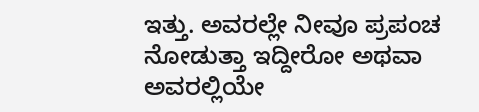ಇತ್ತು. ಅವರಲ್ಲೇ ನೀವೂ ಪ್ರಪಂಚ ನೋಡುತ್ತಾ ಇದ್ದೀರೋ ಅಥವಾ ಅವರಲ್ಲಿಯೇ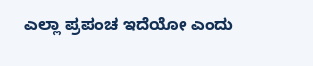ಎಲ್ಲಾ ಪ್ರಪಂಚ ಇದೆಯೋ ಎಂದು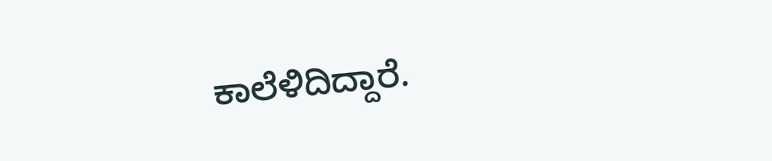ಕಾಲೆಳಿದಿದ್ದಾರೆ.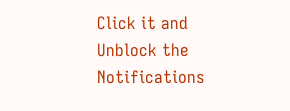Click it and Unblock the Notifications